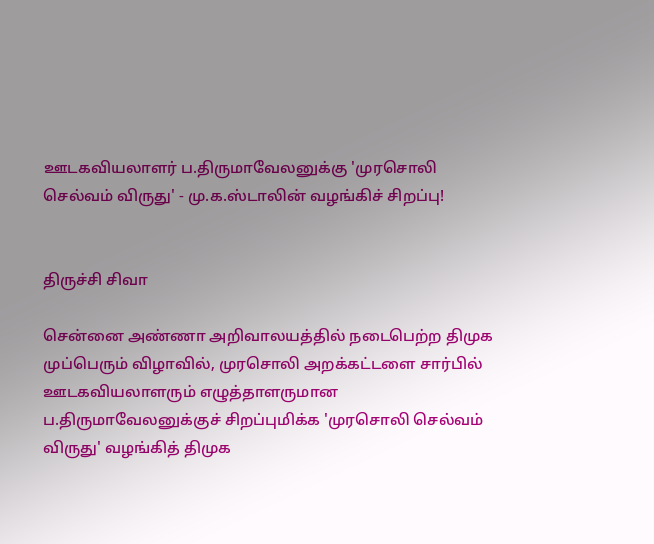ஊடகவியலாளர் ப.திருமாவேலனுக்கு 'முரசொலி செல்வம் விருது' - மு.க.ஸ்டாலின் வழங்கிச் சிறப்பு!


திருச்சி சிவா

சென்னை அண்ணா அறிவாலயத்தில் நடைபெற்ற திமுக முப்பெரும் விழாவில், முரசொலி அறக்கட்டளை சார்பில் ஊடகவியலாளரும் எழுத்தாளருமான ப.திருமாவேலனுக்குச் சிறப்புமிக்க 'முரசொலி செல்வம் விருது' வழங்கித் திமுக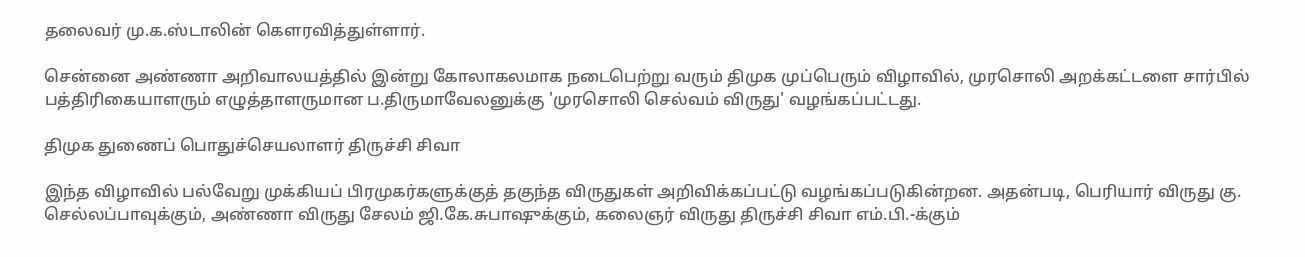தலைவர் மு.க.ஸ்டாலின் கெளரவித்துள்ளார்.

சென்னை அண்ணா அறிவாலயத்தில் இன்று கோலாகலமாக நடைபெற்று வரும் திமுக முப்பெரும் விழாவில், முரசொலி அறக்கட்டளை சார்பில் பத்திரிகையாளரும் எழுத்தாளருமான ப.திருமாவேலனுக்கு 'முரசொலி செல்வம் விருது' வழங்கப்பட்டது.

திமுக துணைப் பொதுச்செயலாளர் திருச்சி சிவா

இந்த விழாவில் பல்வேறு முக்கியப் பிரமுகர்களுக்குத் தகுந்த விருதுகள் அறிவிக்கப்பட்டு வழங்கப்படுகின்றன. அதன்படி, பெரியார் விருது கு. செல்லப்பாவுக்கும், அண்ணா விருது சேலம் ஜி.கே.சுபாஷுக்கும், கலைஞர் விருது திருச்சி சிவா எம்.பி.-க்கும்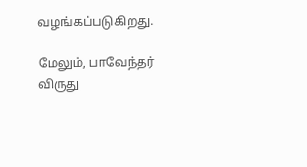வழங்கப்படுகிறது.

மேலும், பாவேந்தர் விருது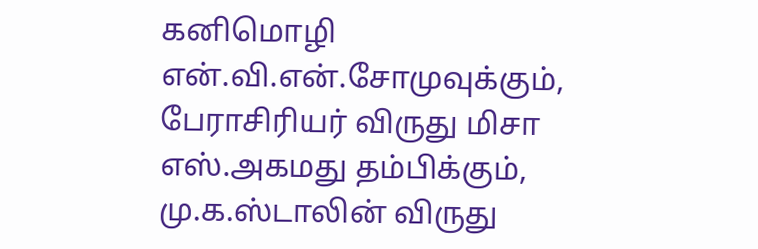கனிமொழி என்.வி.என்.சோமுவுக்கும், பேராசிரியர் விருது மிசா எஸ்.அகமது தம்பிக்கும், மு.க.ஸ்டாலின் விருது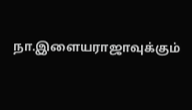நா.இளையராஜாவுக்கும்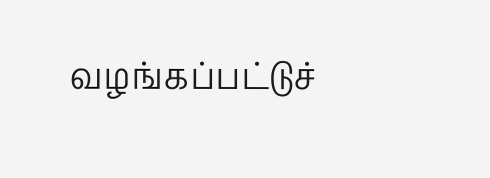வழங்கப்பட்டுச்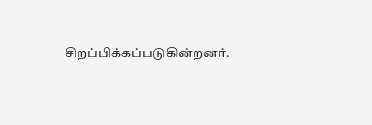சிறப்பிக்கப்படுகின்றனர்.